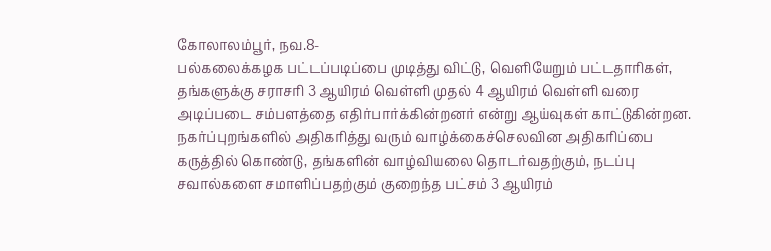கோலாலம்பூர், நவ.8-
பல்கலைக்கழக பட்டப்படிப்பை முடித்து விட்டு, வெளியேறும் பட்டதாரிகள், தங்களுக்கு சராசரி 3 ஆயிரம் வெள்ளி முதல் 4 ஆயிரம் வெள்ளி வரை அடிப்படை சம்பளத்தை எதிர்பார்க்கின்றனர் என்று ஆய்வுகள் காட்டுகின்றன.
நகர்ப்புறங்களில் அதிகரித்து வரும் வாழ்க்கைச்செலவின அதிகரிப்பை கருத்தில் கொண்டு, தங்களின் வாழ்வியலை தொடர்வதற்கும், நடப்பு சவால்களை சமாளிப்பதற்கும் குறைந்த பட்சம் 3 ஆயிரம்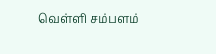வெள்ளி சம்பளம்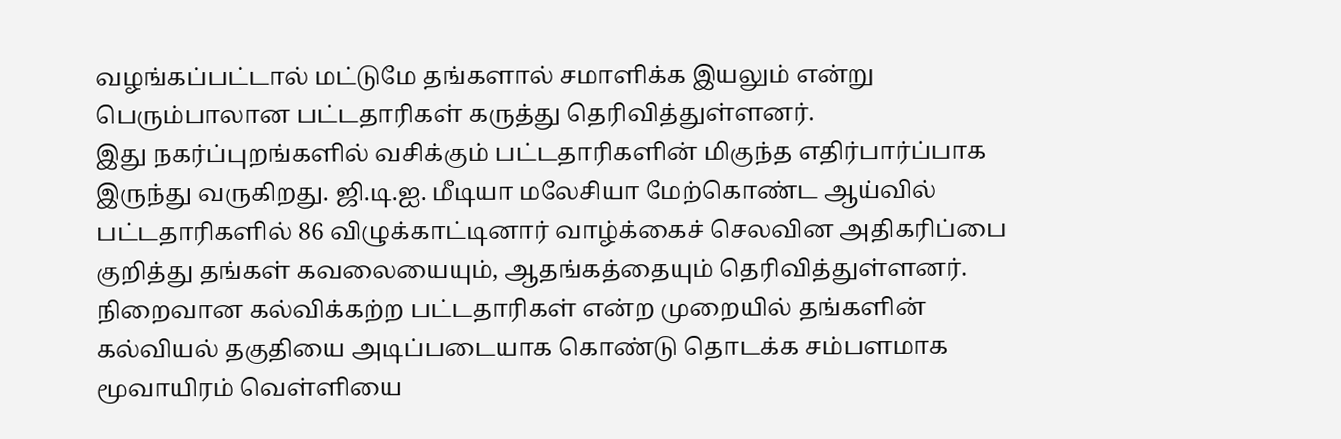வழங்கப்பட்டால் மட்டுமே தங்களால் சமாளிக்க இயலும் என்று பெரும்பாலான பட்டதாரிகள் கருத்து தெரிவித்துள்ளனர்.
இது நகர்ப்புறங்களில் வசிக்கும் பட்டதாரிகளின் மிகுந்த எதிர்பார்ப்பாக இருந்து வருகிறது. ஜி.டி.ஐ. மீடியா மலேசியா மேற்கொண்ட ஆய்வில் பட்டதாரிகளில் 86 விழுக்காட்டினார் வாழ்க்கைச் செலவின அதிகரிப்பை குறித்து தங்கள் கவலையையும், ஆதங்கத்தையும் தெரிவித்துள்ளனர்.
நிறைவான கல்விக்கற்ற பட்டதாரிகள் என்ற முறையில் தங்களின் கல்வியல் தகுதியை அடிப்படையாக கொண்டு தொடக்க சம்பளமாக மூவாயிரம் வெள்ளியை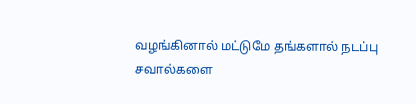வழங்கினால் மட்டுமே தங்களால் நடப்பு சவால்களை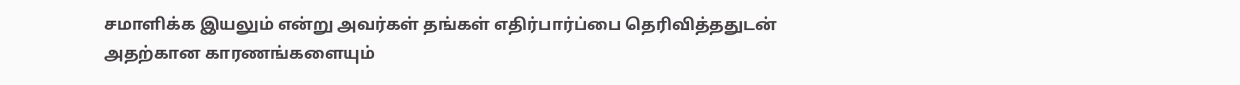சமாளிக்க இயலும் என்று அவர்கள் தங்கள் எதிர்பார்ப்பை தெரிவித்ததுடன் அதற்கான காரணங்களையும்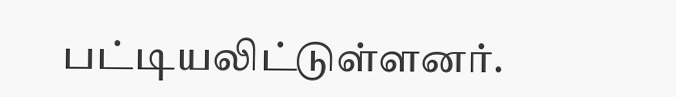பட்டியலிட்டுள்ளனர்.